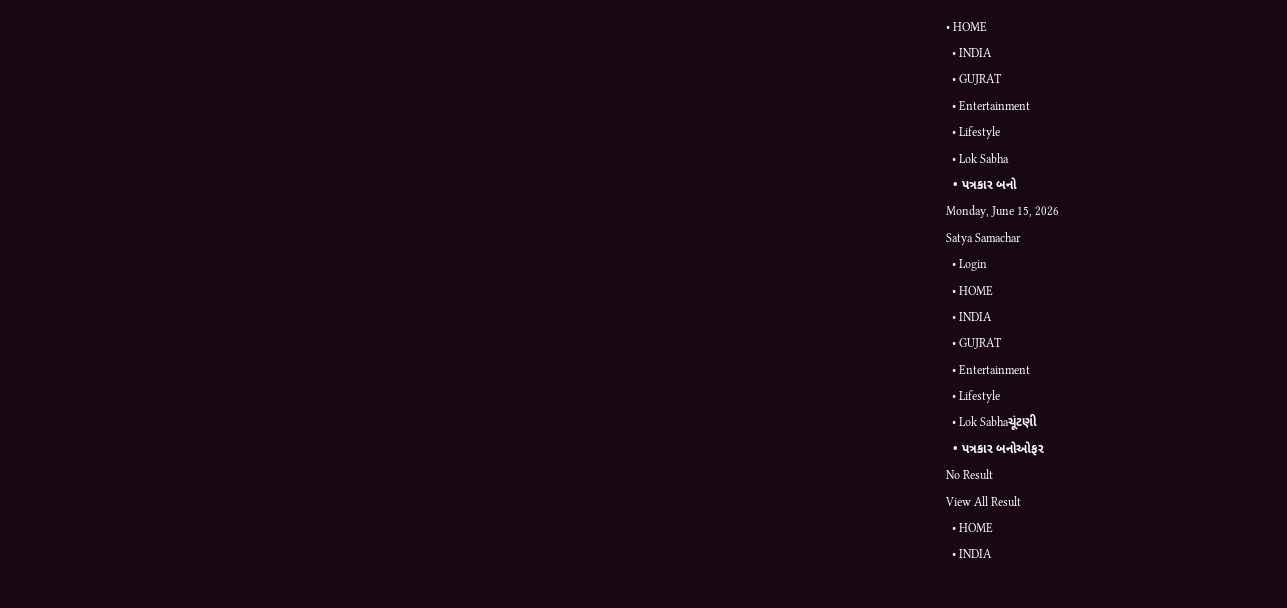• HOME
  • INDIA
  • GUJRAT
  • Entertainment
  • Lifestyle
  • Lok Sabha
  • પત્રકાર બનો
Monday, June 15, 2026
Satya Samachar
  • Login
  • HOME
  • INDIA
  • GUJRAT
  • Entertainment
  • Lifestyle
  • Lok Sabhaચૂંટણી
  • પત્રકાર બનોઓફર
No Result
View All Result
  • HOME
  • INDIA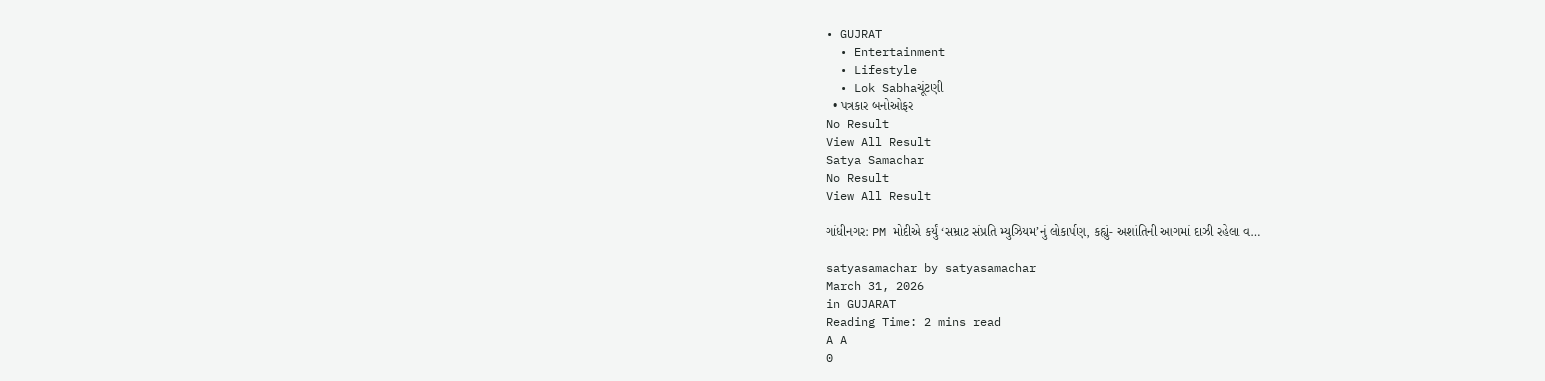• GUJRAT
  • Entertainment
  • Lifestyle
  • Lok Sabhaચૂંટણી
  • પત્રકાર બનોઓફર
No Result
View All Result
Satya Samachar
No Result
View All Result

ગાંધીનગર: PM મોદીએ કર્યું ‘સમ્રાટ સંપ્રતિ મ્યુઝિયમ’નું લોકાર્પણ, કહ્યું- અશાંતિની આગમાં દાઝી રહેલા વ…

satyasamachar by satyasamachar
March 31, 2026
in GUJARAT
Reading Time: 2 mins read
A A
0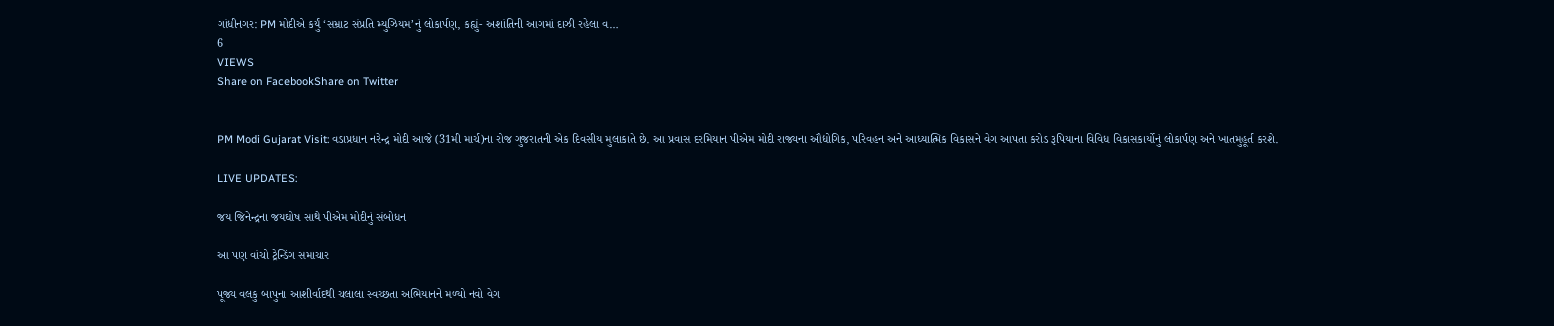ગાંધીનગર: PM મોદીએ કર્યું ‘સમ્રાટ સંપ્રતિ મ્યુઝિયમ’નું લોકાર્પણ, કહ્યું- અશાંતિની આગમાં દાઝી રહેલા વ…
6
VIEWS
Share on FacebookShare on Twitter


PM Modi Gujarat Visit: વડાપ્રધાન નરેન્દ્ર મોદી આજે (31મી માર્ચ)ના રોજ ગુજરાતની એક દિવસીય મુલાકાતે છે. આ પ્રવાસ દરમિયાન પીએમ મોદી રાજ્યના ઔદ્યોગિક, પરિવહન અને આધ્યાત્મિક વિકાસને વેગ આપતા કરોડ રૂપિયાના વિવિધ વિકાસકાર્યોનું લોકાર્પણ અને ખાતમુહૂર્ત કરશે.

LIVE UPDATES:

જય જિનેન્દ્રના જયઘોષ સાથે પીએમ મોદીનું સંબોધન

આ પણ વાંચો ટ્રેન્ડિંગ સમાચાર

પૂજ્ય વલકુ બાપુના આશીર્વાદથી ચલાલા સ્વચ્છતા અભિયાનને મળ્યો નવો વેગ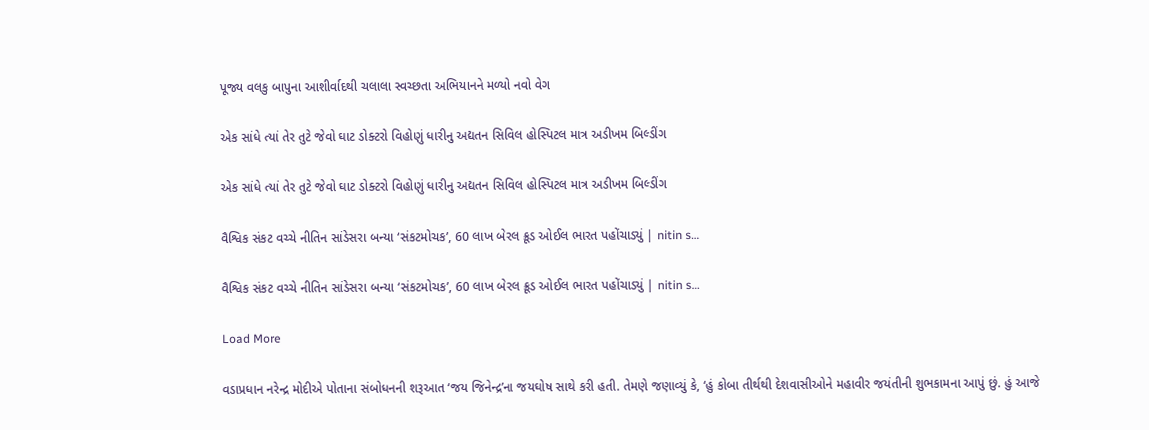પૂજ્ય વલકુ બાપુના આશીર્વાદથી ચલાલા સ્વચ્છતા અભિયાનને મળ્યો નવો વેગ

એક સાંધે ત્યાં તેર તુટે જેવો ઘાટ ડોક્ટરો વિહોણું ધારીનુ અદ્યતન સિવિલ હોસ્પિટલ માત્ર અડીખમ બિલ્ડીંગ

એક સાંધે ત્યાં તેર તુટે જેવો ઘાટ ડોક્ટરો વિહોણું ધારીનુ અદ્યતન સિવિલ હોસ્પિટલ માત્ર અડીખમ બિલ્ડીંગ

વૈશ્વિક સંકટ વચ્ચે નીતિન સાંડેસરા બન્યા ‘સંકટમોચક’, 60 લાખ બેરલ ક્રૂડ ઓઈલ ભારત પહોંચાડ્યું | nitin s…

વૈશ્વિક સંકટ વચ્ચે નીતિન સાંડેસરા બન્યા ‘સંકટમોચક’, 60 લાખ બેરલ ક્રૂડ ઓઈલ ભારત પહોંચાડ્યું | nitin s…

Load More

વડાપ્રધાન નરેન્દ્ર મોદીએ પોતાના સંબોધનની શરૂઆત ‘જય જિનેન્દ્ર’ના જયઘોષ સાથે કરી હતી. તેમણે જણાવ્યું કે, ‘હું કોબા તીર્થથી દેશવાસીઓને મહાવીર જયંતીની શુભકામના આપું છું. હું આજે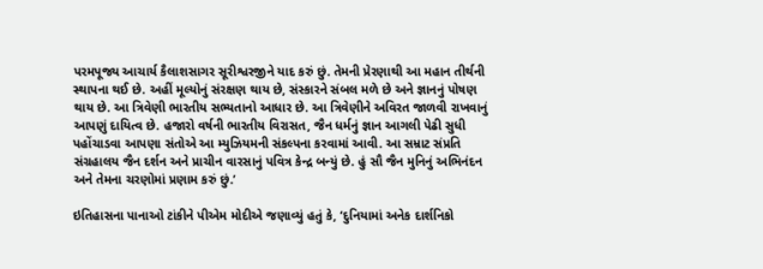પરમપૂજ્ય આચાર્ય કૈલાશસાગર સૂરીશ્વરજીને યાદ કરું છું. તેમની પ્રેરણાથી આ મહાન તીર્થની સ્થાપના થઈ છે. અહીં મૂલ્યોનું સંરક્ષણ થાય છે, સંસ્કારને સંબલ મળે છે અને જ્ઞાનનું પોષણ થાય છે. આ ત્રિવેણી ભારતીય સભ્યતાનો આધાર છે. આ ત્રિવેણીને અવિરત જાળવી રાખવાનું આપણું દાયિત્વ છે. હજારો વર્ષની ભારતીય વિરાસત, જૈન ધર્મનું જ્ઞાન આગલી પેઢી સુધી પહોંચાડવા આપણા સંતોએ આ મ્યુઝિયમની સંકલ્પના કરવામાં આવી. આ સમ્રાટ સંપ્રતિ સંગ્રહાલય જૈન દર્શન અને પ્રાચીન વારસાનું પવિત્ર કેન્દ્ર બન્યું છે. હું સૌ જૈન મુનિનું અભિનંદન અને તેમના ચરણોમાં પ્રણામ કરું છું.’

ઇતિહાસના પાનાઓ ટાંકીને પીએમ મોદીએ જણાવ્યું હતું કે, ‘દુનિયામાં અનેક દાર્શનિકો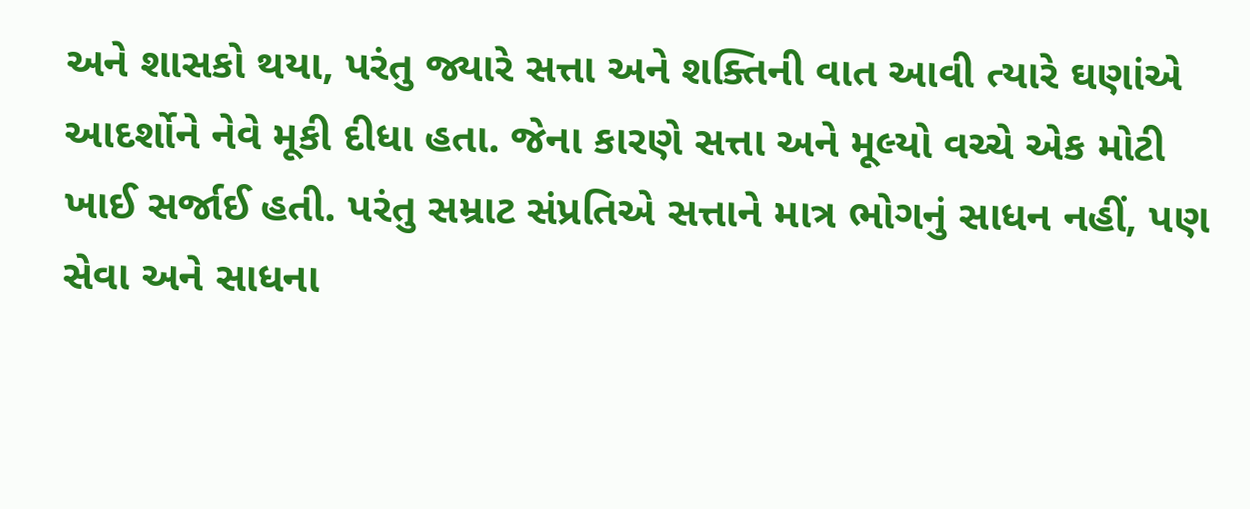અને શાસકો થયા, પરંતુ જ્યારે સત્તા અને શક્તિની વાત આવી ત્યારે ઘણાંએ આદર્શોને નેવે મૂકી દીધા હતા. જેના કારણે સત્તા અને મૂલ્યો વચ્ચે એક મોટી ખાઈ સર્જાઈ હતી. પરંતુ સમ્રાટ સંપ્રતિએ સત્તાને માત્ર ભોગનું સાધન નહીં, પણ સેવા અને સાધના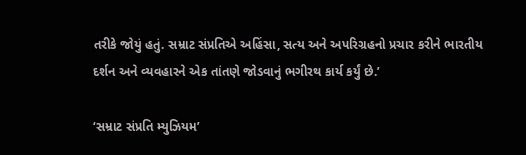તરીકે જોયું હતું. સમ્રાટ સંપ્રતિએ અહિંસા, સત્ય અને અપરિગ્રહનો પ્રચાર કરીને ભારતીય દર્શન અને વ્યવહારને એક તાંતણે જોડવાનું ભગીરથ કાર્ય કર્યું છે.’

‘સમ્રાટ સંપ્રતિ મ્યુઝિયમ’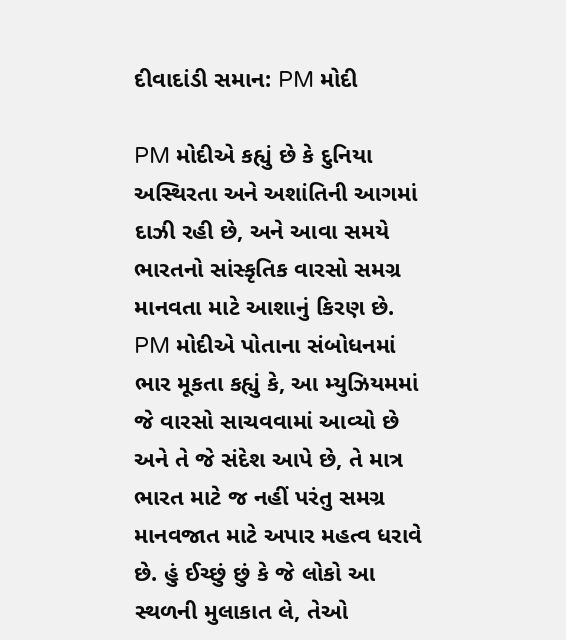દીવાદાંડી સમાન: PM મોદી

PM મોદીએ કહ્યું છે કે દુનિયા અસ્થિરતા અને અશાંતિની આગમાં દાઝી રહી છે, અને આવા સમયે ભારતનો સાંસ્કૃતિક વારસો સમગ્ર માનવતા માટે આશાનું કિરણ છે. PM મોદીએ પોતાના સંબોધનમાં ભાર મૂકતા કહ્યું કે, આ મ્યુઝિયમમાં જે વારસો સાચવવામાં આવ્યો છે અને તે જે સંદેશ આપે છે, તે માત્ર ભારત માટે જ નહીં પરંતુ સમગ્ર માનવજાત માટે અપાર મહત્વ ધરાવે છે. હું ઈચ્છું છું કે જે લોકો આ સ્થળની મુલાકાત લે, તેઓ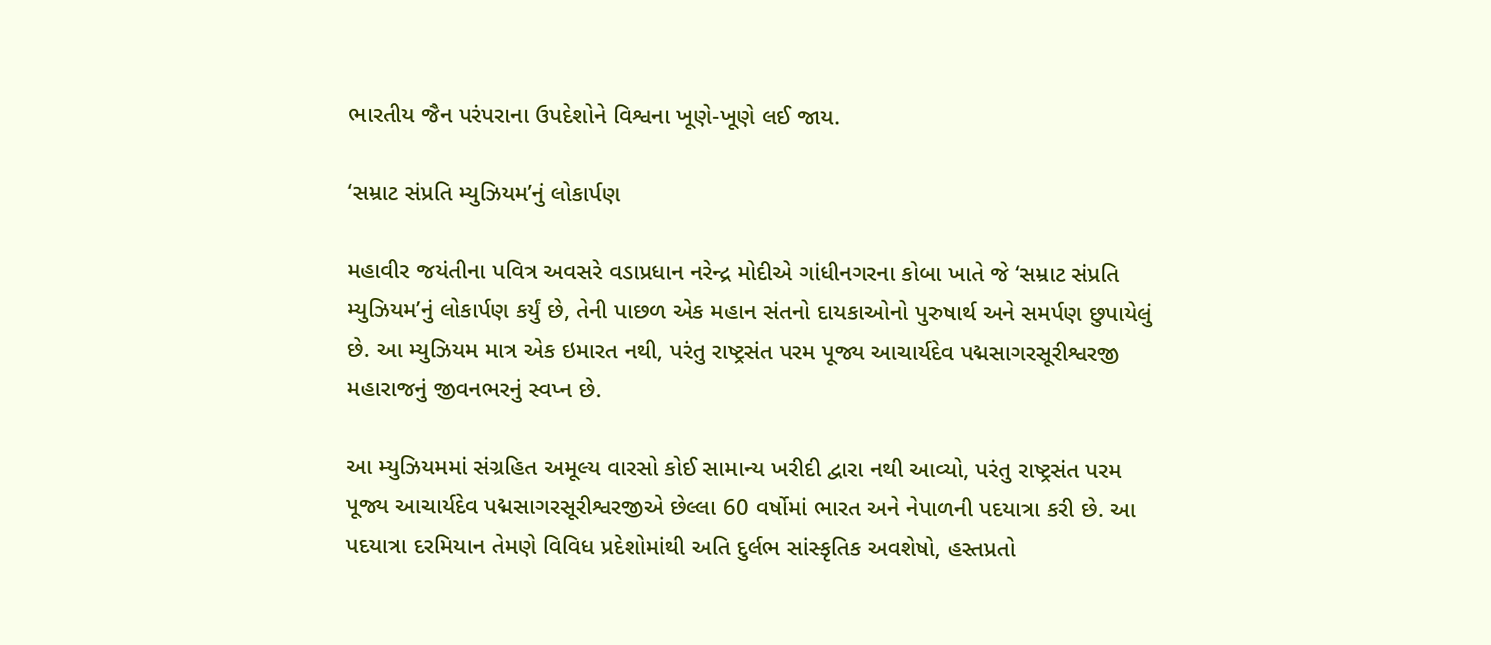ભારતીય જૈન પરંપરાના ઉપદેશોને વિશ્વના ખૂણે-ખૂણે લઈ જાય.

‘સમ્રાટ સંપ્રતિ મ્યુઝિયમ’નું લોકાર્પણ

મહાવીર જયંતીના પવિત્ર અવસરે વડાપ્રધાન નરેન્દ્ર મોદીએ ગાંધીનગરના કોબા ખાતે જે ‘સમ્રાટ સંપ્રતિ મ્યુઝિયમ’નું લોકાર્પણ કર્યું છે, તેની પાછળ એક મહાન સંતનો દાયકાઓનો પુરુષાર્થ અને સમર્પણ છુપાયેલું છે. આ મ્યુઝિયમ માત્ર એક ઇમારત નથી, પરંતુ રાષ્ટ્રસંત પરમ પૂજ્ય આચાર્યદેવ પદ્મસાગરસૂરીશ્વરજી મહારાજનું જીવનભરનું સ્વપ્ન છે.

આ મ્યુઝિયમમાં સંગ્રહિત અમૂલ્ય વારસો કોઈ સામાન્ય ખરીદી દ્વારા નથી આવ્યો, પરંતુ રાષ્ટ્રસંત પરમ પૂજ્ય આચાર્યદેવ પદ્મસાગરસૂરીશ્વરજીએ છેલ્લા 60 વર્ષોમાં ભારત અને નેપાળની પદયાત્રા કરી છે. આ પદયાત્રા દરમિયાન તેમણે વિવિધ પ્રદેશોમાંથી અતિ દુર્લભ સાંસ્કૃતિક અવશેષો, હસ્તપ્રતો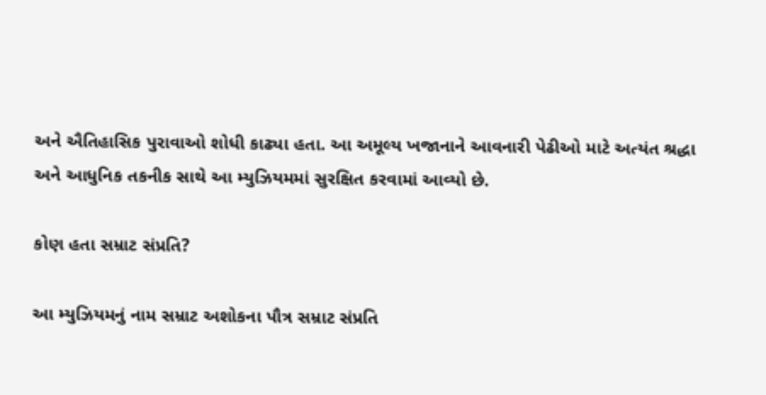અને ઐતિહાસિક પુરાવાઓ શોધી કાઢ્યા હતા. આ અમૂલ્ય ખજાનાને આવનારી પેઢીઓ માટે અત્યંત શ્રદ્ધા અને આધુનિક તકનીક સાથે આ મ્યુઝિયમમાં સુરક્ષિત કરવામાં આવ્યો છે.

કોણ હતા સમ્રાટ સંપ્રતિ?

આ મ્યુઝિયમનું નામ સમ્રાટ અશોકના પૌત્ર સમ્રાટ સંપ્રતિ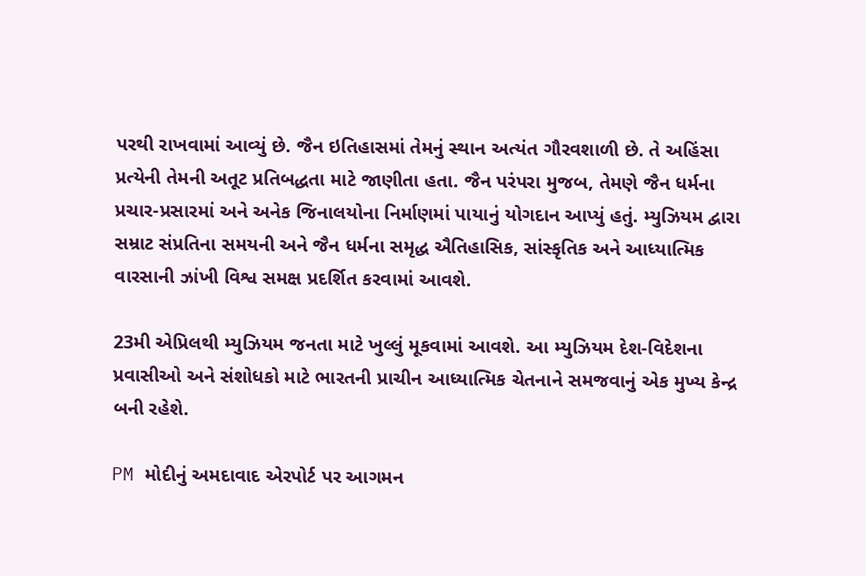પરથી રાખવામાં આવ્યું છે. જૈન ઇતિહાસમાં તેમનું સ્થાન અત્યંત ગૌરવશાળી છે. તે અહિંસા પ્રત્યેની તેમની અતૂટ પ્રતિબદ્ધતા માટે જાણીતા હતા. જૈન પરંપરા મુજબ, તેમણે જૈન ધર્મના પ્રચાર-પ્રસારમાં અને અનેક જિનાલયોના નિર્માણમાં પાયાનું યોગદાન આપ્યું હતું. મ્યુઝિયમ દ્વારા સમ્રાટ સંપ્રતિના સમયની અને જૈન ધર્મના સમૃદ્ધ ઐતિહાસિક, સાંસ્કૃતિક અને આધ્યાત્મિક વારસાની ઝાંખી વિશ્વ સમક્ષ પ્રદર્શિત કરવામાં આવશે.

23મી એપ્રિલથી મ્યુઝિયમ જનતા માટે ખુલ્લું મૂકવામાં આવશે. આ મ્યુઝિયમ દેશ-વિદેશના પ્રવાસીઓ અને સંશોધકો માટે ભારતની પ્રાચીન આધ્યાત્મિક ચેતનાને સમજવાનું એક મુખ્ય કેન્દ્ર બની રહેશે.

PM મોદીનું અમદાવાદ એરપોર્ટ પર આગમન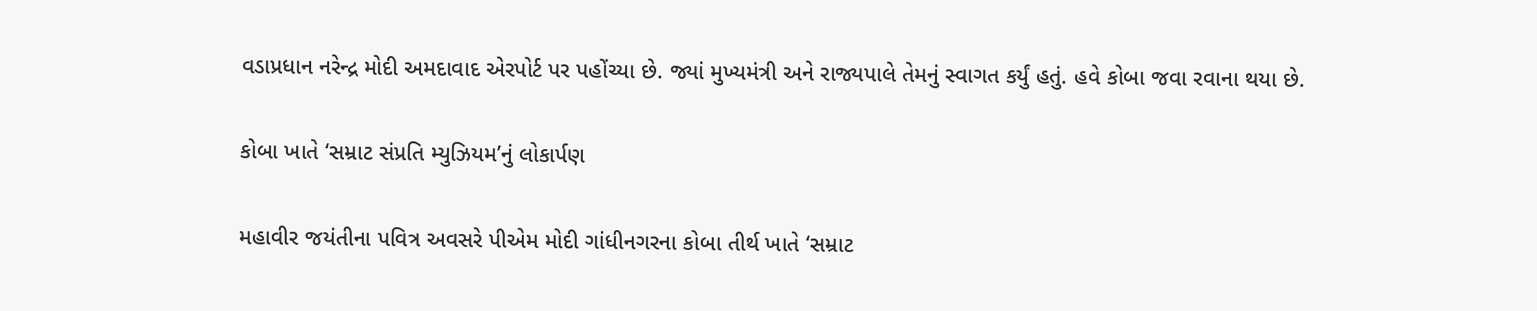વડાપ્રધાન નરેન્દ્ર મોદી અમદાવાદ એરપોર્ટ પર પહોંચ્યા છે. જ્યાં મુખ્યમંત્રી અને રાજ્યપાલે તેમનું સ્વાગત કર્યું હતું. હવે કોબા જવા રવાના થયા છે.

કોબા ખાતે ‘સમ્રાટ સંપ્રતિ મ્યુઝિયમ’નું લોકાર્પણ

મહાવીર જયંતીના પવિત્ર અવસરે પીએમ મોદી ગાંધીનગરના કોબા તીર્થ ખાતે ‘સમ્રાટ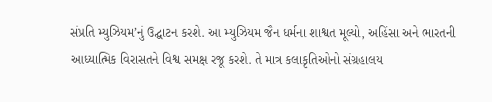સંપ્રતિ મ્યુઝિયમ’નું ઉદ્ઘાટન કરશે. આ મ્યુઝિયમ જૈન ધર્મના શાશ્વત મૂલ્યો, અહિંસા અને ભારતની આધ્યાત્મિક વિરાસતને વિશ્વ સમક્ષ રજૂ કરશે. તે માત્ર કલાકૃતિઓનો સંગ્રહાલય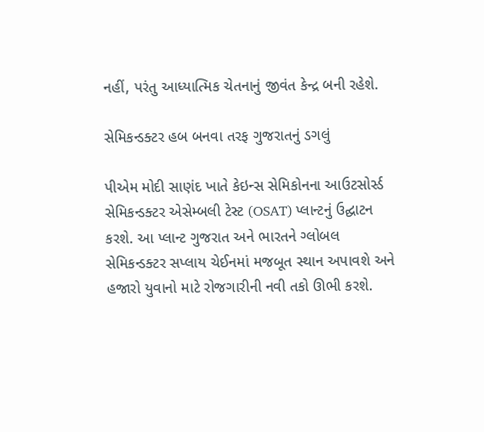નહીં, પરંતુ આધ્યાત્મિક ચેતનાનું જીવંત કેન્દ્ર બની રહેશે.

સેમિકન્ડક્ટર હબ બનવા તરફ ગુજરાતનું ડગલું

પીએમ મોદી સાણંદ ખાતે કેઇન્સ સેમિકોનના આઉટસોર્સ્ડ સેમિકન્ડક્ટર એસેમ્બલી ટેસ્ટ (OSAT) પ્લાન્ટનું ઉદ્ઘાટન કરશે. આ પ્લાન્ટ ગુજરાત અને ભારતને ગ્લોબલ સેમિકન્ડક્ટર સપ્લાય ચેઈનમાં મજબૂત સ્થાન અપાવશે અને હજારો યુવાનો માટે રોજગારીની નવી તકો ઊભી કરશે.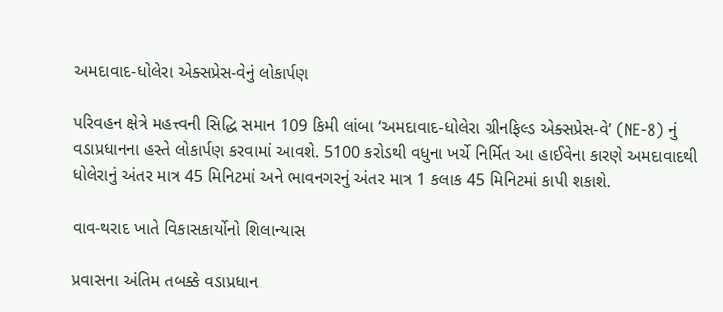અમદાવાદ-ધોલેરા એક્સપ્રેસ-વેનું લોકાર્પણ

પરિવહન ક્ષેત્રે મહત્ત્વની સિદ્ધિ સમાન 109 કિમી લાંબા ‘અમદાવાદ-ધોલેરા ગ્રીનફિલ્ડ એક્સપ્રેસ-વે’ (NE-8) નું વડાપ્રધાનના હસ્તે લોકાર્પણ કરવામાં આવશે. 5100 કરોડથી વધુના ખર્ચે નિર્મિત આ હાઈવેના કારણે અમદાવાદથી ધોલેરાનું અંતર માત્ર 45 મિનિટમાં અને ભાવનગરનું અંતર માત્ર 1 કલાક 45 મિનિટમાં કાપી શકાશે.

વાવ-થરાદ ખાતે વિકાસકાર્યોનો શિલાન્યાસ

પ્રવાસના અંતિમ તબક્કે વડાપ્રધાન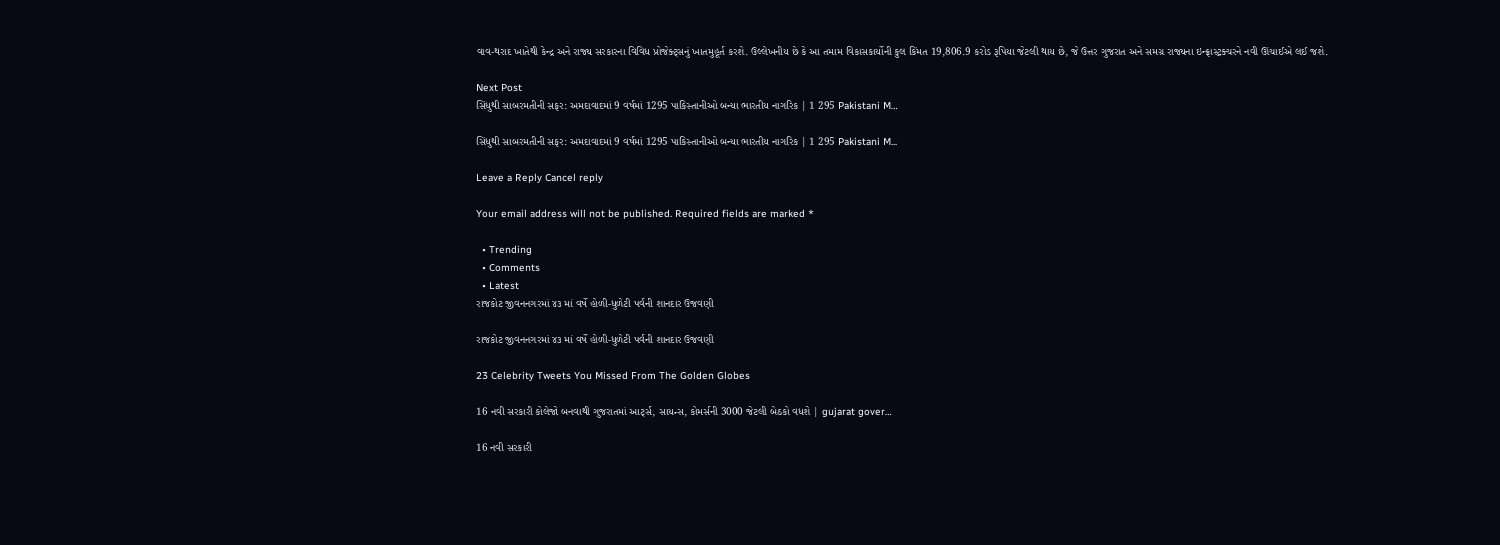વાવ-થરાદ ખાતેથી કેન્દ્ર અને રાજ્ય સરકારના વિવિધ પ્રોજેક્ટ્સનું ખાતમુહૂર્ત કરશે. ઉલ્લેખનીય છે કે આ તમામ વિકાસકાર્યોની કુલ કિંમત 19,806.9 કરોડ રૂપિયા જેટલી થાય છે, જે ઉત્તર ગુજરાત અને સમગ્ર રાજ્યના ઇન્ફ્રાસ્ટ્રક્ચરને નવી ઊંચાઈએ લઈ જશે.

Next Post
સિંધુથી સાબરમતીની સફર: અમદાવાદમાં 9 વર્ષમાં 1295 પાકિસ્તાનીઓ બન્યા ભારતીય નાગરિક | 1 295 Pakistani M…

સિંધુથી સાબરમતીની સફર: અમદાવાદમાં 9 વર્ષમાં 1295 પાકિસ્તાનીઓ બન્યા ભારતીય નાગરિક | 1 295 Pakistani M...

Leave a Reply Cancel reply

Your email address will not be published. Required fields are marked *

  • Trending
  • Comments
  • Latest
રાજકોટ જીવનનગરમાં ૪૩ માં વર્ષે હોળી-ધુળેટી પર્વની શાનદાર ઉજવણી

રાજકોટ જીવનનગરમાં ૪૩ માં વર્ષે હોળી-ધુળેટી પર્વની શાનદાર ઉજવણી

23 Celebrity Tweets You Missed From The Golden Globes

16 નવી સરકારી કોલેજો બનવાથી ગુજરાતમાં આર્ટ્સ, સાયન્સ, કોમર્સની 3000 જેટલી બેઠકો વધશે | gujarat gover…

16 નવી સરકારી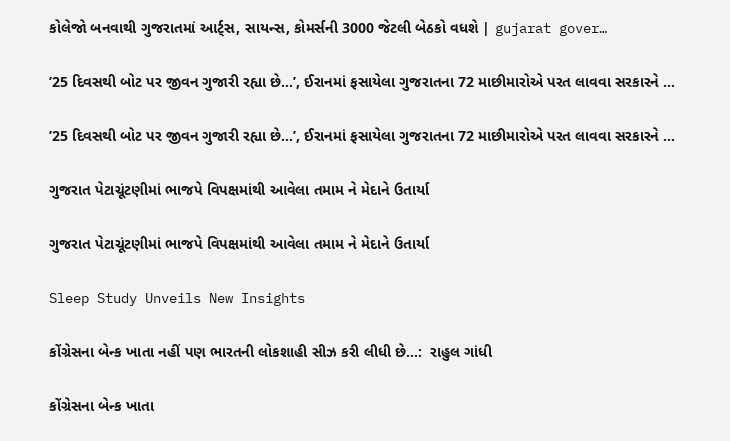કોલેજો બનવાથી ગુજરાતમાં આર્ટ્સ, સાયન્સ, કોમર્સની 3000 જેટલી બેઠકો વધશે | gujarat gover…

’25 દિવસથી બોટ પર જીવન ગુજારી રહ્યા છે…’, ઈરાનમાં ફસાયેલા ગુજરાતના 72 માછીમારોએ પરત લાવવા સરકારને …

’25 દિવસથી બોટ પર જીવન ગુજારી રહ્યા છે…’, ઈરાનમાં ફસાયેલા ગુજરાતના 72 માછીમારોએ પરત લાવવા સરકારને …

ગુજરાત પેટાચૂંટણીમાં ભાજપે વિપક્ષમાંથી આવેલા તમામ ને મેદાને ઉતાર્યા

ગુજરાત પેટાચૂંટણીમાં ભાજપે વિપક્ષમાંથી આવેલા તમામ ને મેદાને ઉતાર્યા

Sleep Study Unveils New Insights

કોંગ્રેસના બેન્ક ખાતા નહીં પણ ભારતની લોકશાહી સીઝ કરી લીધી છે…:  રાહુલ ગાંધી

કોંગ્રેસના બેન્ક ખાતા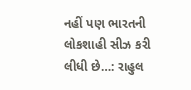નહીં પણ ભારતની લોકશાહી સીઝ કરી લીધી છે…: રાહુલ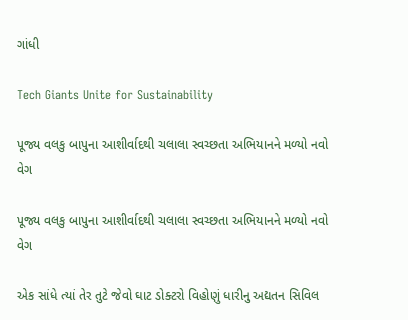ગાંધી

Tech Giants Unite for Sustainability

પૂજ્ય વલકુ બાપુના આશીર્વાદથી ચલાલા સ્વચ્છતા અભિયાનને મળ્યો નવો વેગ

પૂજ્ય વલકુ બાપુના આશીર્વાદથી ચલાલા સ્વચ્છતા અભિયાનને મળ્યો નવો વેગ

એક સાંધે ત્યાં તેર તુટે જેવો ઘાટ ડોક્ટરો વિહોણું ધારીનુ અદ્યતન સિવિલ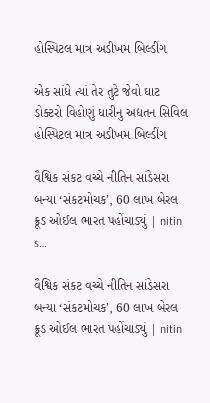હોસ્પિટલ માત્ર અડીખમ બિલ્ડીંગ

એક સાંધે ત્યાં તેર તુટે જેવો ઘાટ ડોક્ટરો વિહોણું ધારીનુ અદ્યતન સિવિલ હોસ્પિટલ માત્ર અડીખમ બિલ્ડીંગ

વૈશ્વિક સંકટ વચ્ચે નીતિન સાંડેસરા બન્યા ‘સંકટમોચક’, 60 લાખ બેરલ ક્રૂડ ઓઈલ ભારત પહોંચાડ્યું | nitin s…

વૈશ્વિક સંકટ વચ્ચે નીતિન સાંડેસરા બન્યા ‘સંકટમોચક’, 60 લાખ બેરલ ક્રૂડ ઓઈલ ભારત પહોંચાડ્યું | nitin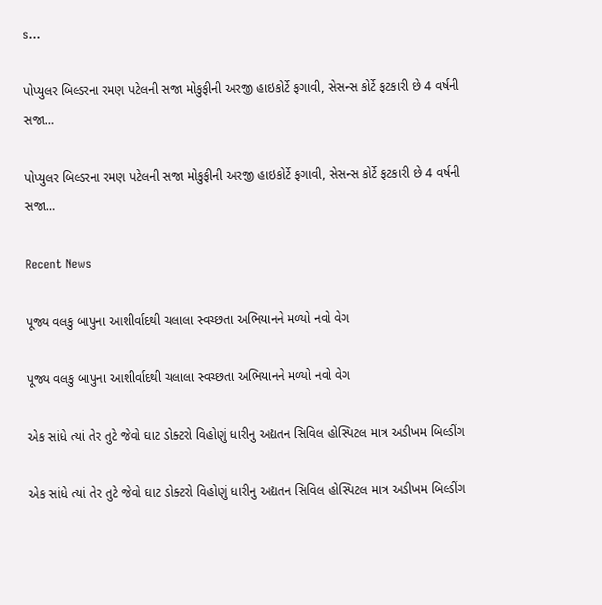s…

પોપ્યુલર બિલ્ડરના રમણ પટેલની સજા મોકુફીની અરજી હાઇકોર્ટે ફગાવી, સેસન્સ કોર્ટે ફટકારી છે 4 વર્ષની સજા…

પોપ્યુલર બિલ્ડરના રમણ પટેલની સજા મોકુફીની અરજી હાઇકોર્ટે ફગાવી, સેસન્સ કોર્ટે ફટકારી છે 4 વર્ષની સજા…

Recent News

પૂજ્ય વલકુ બાપુના આશીર્વાદથી ચલાલા સ્વચ્છતા અભિયાનને મળ્યો નવો વેગ

પૂજ્ય વલકુ બાપુના આશીર્વાદથી ચલાલા સ્વચ્છતા અભિયાનને મળ્યો નવો વેગ

એક સાંધે ત્યાં તેર તુટે જેવો ઘાટ ડોક્ટરો વિહોણું ધારીનુ અદ્યતન સિવિલ હોસ્પિટલ માત્ર અડીખમ બિલ્ડીંગ

એક સાંધે ત્યાં તેર તુટે જેવો ઘાટ ડોક્ટરો વિહોણું ધારીનુ અદ્યતન સિવિલ હોસ્પિટલ માત્ર અડીખમ બિલ્ડીંગ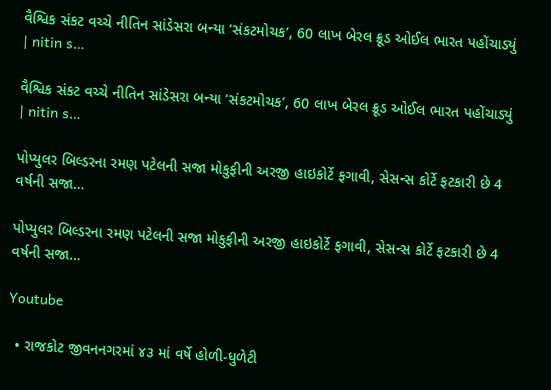વૈશ્વિક સંકટ વચ્ચે નીતિન સાંડેસરા બન્યા ‘સંકટમોચક’, 60 લાખ બેરલ ક્રૂડ ઓઈલ ભારત પહોંચાડ્યું | nitin s…

વૈશ્વિક સંકટ વચ્ચે નીતિન સાંડેસરા બન્યા ‘સંકટમોચક’, 60 લાખ બેરલ ક્રૂડ ઓઈલ ભારત પહોંચાડ્યું | nitin s…

પોપ્યુલર બિલ્ડરના રમણ પટેલની સજા મોકુફીની અરજી હાઇકોર્ટે ફગાવી, સેસન્સ કોર્ટે ફટકારી છે 4 વર્ષની સજા…

પોપ્યુલર બિલ્ડરના રમણ પટેલની સજા મોકુફીની અરજી હાઇકોર્ટે ફગાવી, સેસન્સ કોર્ટે ફટકારી છે 4 વર્ષની સજા…

Youtube

  • રાજકોટ જીવનનગરમાં ૪૩ માં વર્ષે હોળી-ધુળેટી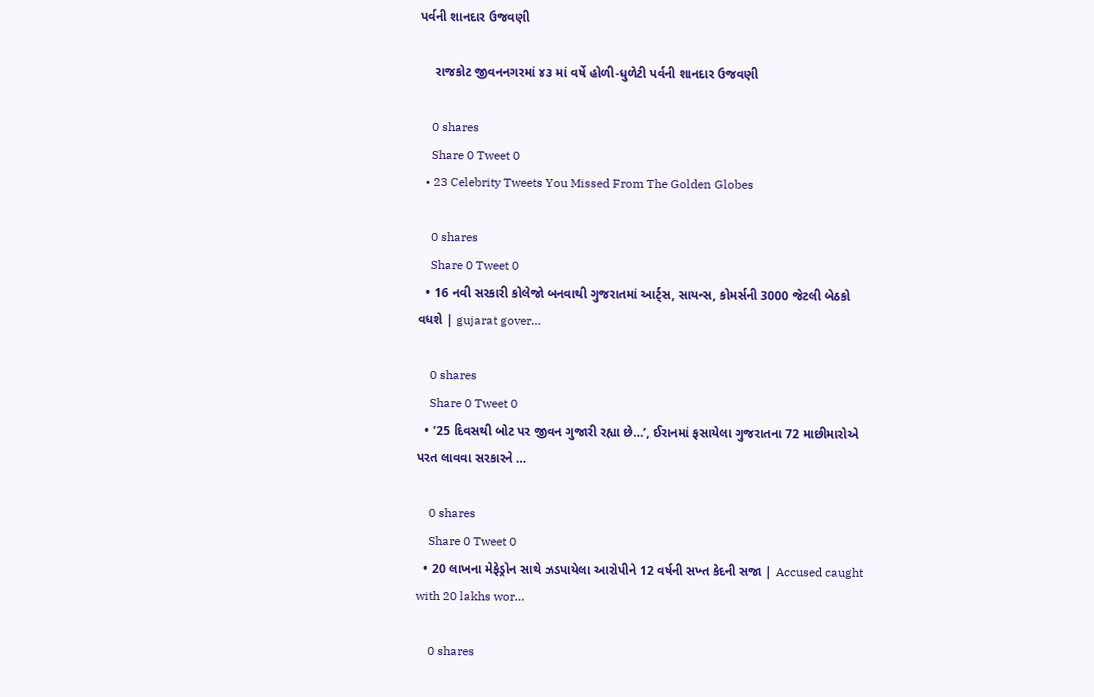પર્વની શાનદાર ઉજવણી

    રાજકોટ જીવનનગરમાં ૪૩ માં વર્ષે હોળી-ધુળેટી પર્વની શાનદાર ઉજવણી

    0 shares
    Share 0 Tweet 0
  • 23 Celebrity Tweets You Missed From The Golden Globes

    0 shares
    Share 0 Tweet 0
  • 16 નવી સરકારી કોલેજો બનવાથી ગુજરાતમાં આર્ટ્સ, સાયન્સ, કોમર્સની 3000 જેટલી બેઠકો વધશે | gujarat gover…

    0 shares
    Share 0 Tweet 0
  • ’25 દિવસથી બોટ પર જીવન ગુજારી રહ્યા છે…’, ઈરાનમાં ફસાયેલા ગુજરાતના 72 માછીમારોએ પરત લાવવા સરકારને …

    0 shares
    Share 0 Tweet 0
  • 20 લાખના મેફેડ્રોન સાથે ઝડપાયેલા આરોપીને 12 વર્ષની સખ્ત કેદની સજા | Accused caught with 20 lakhs wor…

    0 shares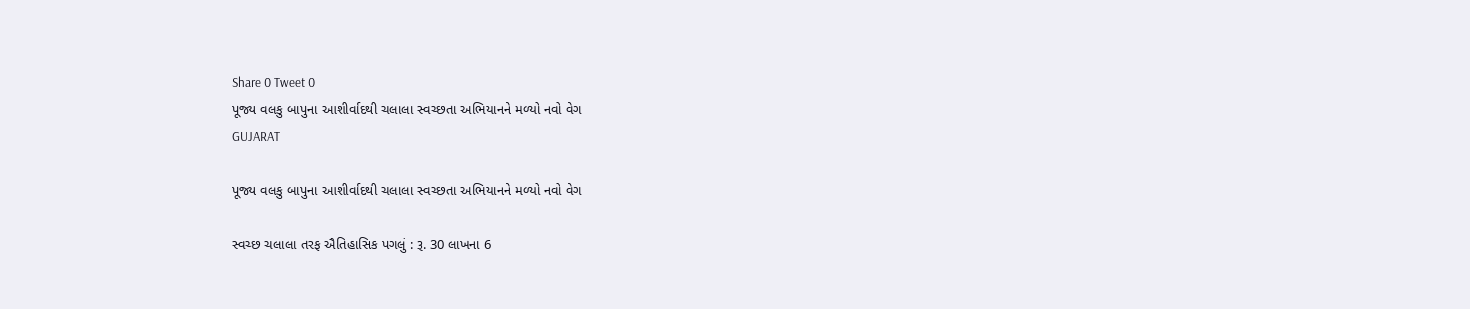Share 0 Tweet 0
પૂજ્ય વલકુ બાપુના આશીર્વાદથી ચલાલા સ્વચ્છતા અભિયાનને મળ્યો નવો વેગ
GUJARAT

પૂજ્ય વલકુ બાપુના આશીર્વાદથી ચલાલા સ્વચ્છતા અભિયાનને મળ્યો નવો વેગ

સ્વચ્છ ચલાલા તરફ ઐતિહાસિક પગલું : રૂ. 30 લાખના 6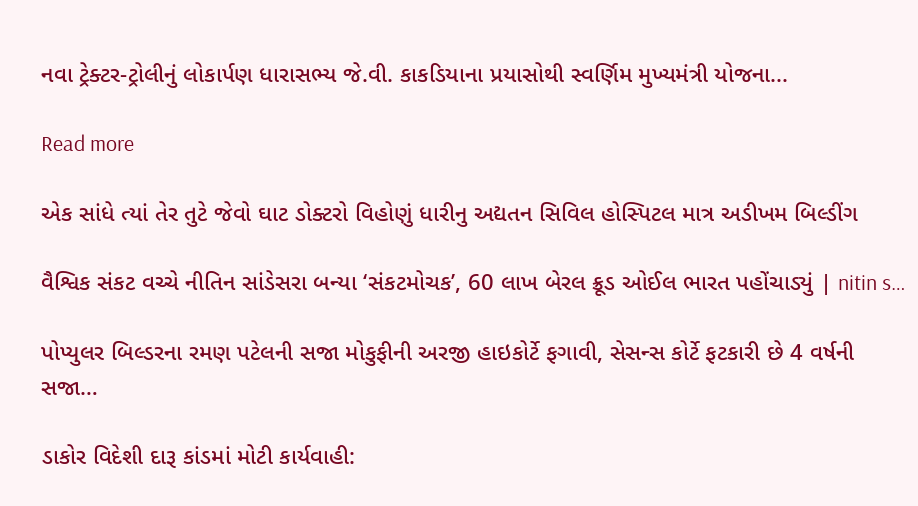નવા ટ્રેક્ટર-ટ્રોલીનું લોકાર્પણ ધારાસભ્ય જે.વી. કાકડિયાના પ્રયાસોથી સ્વર્ણિમ મુખ્યમંત્રી યોજના...

Read more

એક સાંધે ત્યાં તેર તુટે જેવો ઘાટ ડોક્ટરો વિહોણું ધારીનુ અદ્યતન સિવિલ હોસ્પિટલ માત્ર અડીખમ બિલ્ડીંગ

વૈશ્વિક સંકટ વચ્ચે નીતિન સાંડેસરા બન્યા ‘સંકટમોચક’, 60 લાખ બેરલ ક્રૂડ ઓઈલ ભારત પહોંચાડ્યું | nitin s…

પોપ્યુલર બિલ્ડરના રમણ પટેલની સજા મોકુફીની અરજી હાઇકોર્ટે ફગાવી, સેસન્સ કોર્ટે ફટકારી છે 4 વર્ષની સજા…

ડાકોર વિદેશી દારૂ કાંડમાં મોટી કાર્યવાહી: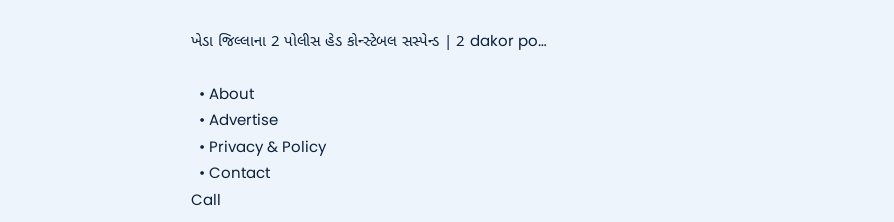ખેડા જિલ્લાના 2 પોલીસ હેડ કોન્સ્ટેબલ સસ્પેન્ડ | 2 dakor po…

  • About
  • Advertise
  • Privacy & Policy
  • Contact
Call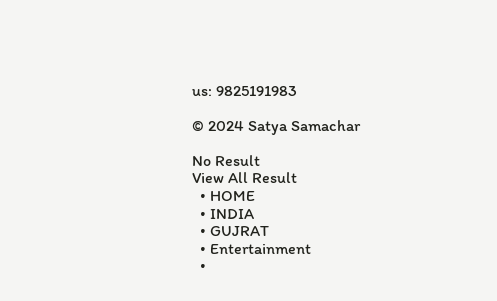us: 9825191983

© 2024 Satya Samachar

No Result
View All Result
  • HOME
  • INDIA
  • GUJRAT
  • Entertainment
  •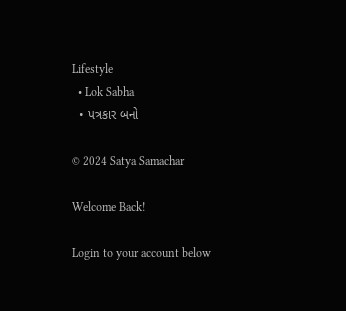Lifestyle
  • Lok Sabha
  • પત્રકાર બનો

© 2024 Satya Samachar

Welcome Back!

Login to your account below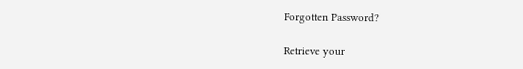Forgotten Password?

Retrieve your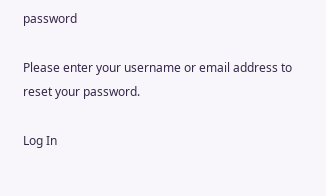password

Please enter your username or email address to reset your password.

Log In